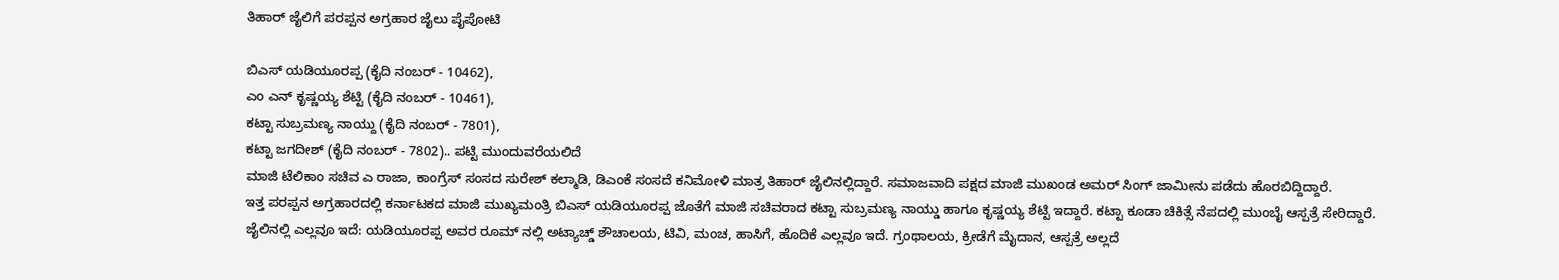ತಿಹಾರ್ ಜೈಲಿಗೆ ಪರಪ್ಪನ ಅಗ್ರಹಾರ ಜೈಲು ಪೈಪೋಟಿ

ಬಿಎಸ್ ಯಡಿಯೂರಪ್ಪ (ಕೈದಿ ನಂಬರ್ - 10462),
ಎಂ ಎನ್ ಕೃಷ್ಣಯ್ಯ ಶೆಟ್ಟಿ (ಕೈದಿ ನಂಬರ್ - 10461),
ಕಟ್ಟಾ ಸುಬ್ರಮಣ್ಯ ನಾಯ್ದು (ಕೈದಿ ನಂಬರ್ - 7801),
ಕಟ್ಟಾ ಜಗದೀಶ್ (ಕೈದಿ ನಂಬರ್ - 7802).. ಪಟ್ಟಿ ಮುಂದುವರೆಯಲಿದೆ
ಮಾಜಿ ಟೆಲಿಕಾಂ ಸಚಿವ ಎ ರಾಜಾ, ಕಾಂಗ್ರೆಸ್ ಸಂಸದ ಸುರೇಶ್ ಕಲ್ಮಾಡಿ, ಡಿಎಂಕೆ ಸಂಸದೆ ಕನಿಮೋಳಿ ಮಾತ್ರ ತಿಹಾರ್ ಜೈಲಿನಲ್ಲಿದ್ದಾರೆ. ಸಮಾಜವಾದಿ ಪಕ್ಷದ ಮಾಜಿ ಮುಖಂಡ ಅಮರ್ ಸಿಂಗ್ ಜಾಮೀನು ಪಡೆದು ಹೊರಬಿದ್ದಿದ್ದಾರೆ.
ಇತ್ತ ಪರಪ್ಪನ ಅಗ್ರಹಾರದಲ್ಲಿ ಕರ್ನಾಟಕದ ಮಾಜಿ ಮುಖ್ಯಮಂತ್ರಿ ಬಿಎಸ್ ಯಡಿಯೂರಪ್ಪ ಜೊತೆಗೆ ಮಾಜಿ ಸಚಿವರಾದ ಕಟ್ಟಾ ಸುಬ್ರಮಣ್ಯ ನಾಯ್ಡು ಹಾಗೂ ಕೃಷ್ಣಯ್ಯ ಶೆಟ್ಟಿ ಇದ್ದಾರೆ. ಕಟ್ಟಾ ಕೂಡಾ ಚಿಕಿತ್ಸೆ ನೆಪದಲ್ಲಿ ಮುಂಬೈ ಆಸ್ಪತ್ರೆ ಸೇರಿದ್ದಾರೆ.
ಜೈಲಿನಲ್ಲಿ ಎಲ್ಲವೂ ಇದೆ: ಯಡಿಯೂರಪ್ಪ ಅವರ ರೂಮ್ ನಲ್ಲಿ ಅಟ್ಯಾಚ್ಡ್ ಶೌಚಾಲಯ, ಟಿವಿ, ಮಂಚ, ಹಾಸಿಗೆ, ಹೊದಿಕೆ ಎಲ್ಲವೂ ಇದೆ. ಗ್ರಂಥಾಲಯ, ಕ್ರೀಡೆಗೆ ಮೈದಾನ, ಆಸ್ಪತ್ರೆ ಅಲ್ಲದೆ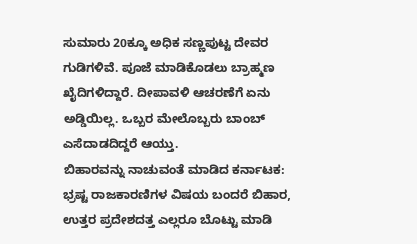ಸುಮಾರು 20ಕ್ಕೂ ಅಧಿಕ ಸಣ್ಣಪುಟ್ಟ ದೇವರ ಗುಡಿಗಳಿವೆ. ಪೂಜೆ ಮಾಡಿಕೊಡಲು ಬ್ರಾಹ್ಮಣ ಖೈದಿಗಳಿದ್ದಾರೆ. ದೀಪಾವಳಿ ಆಚರಣೆಗೆ ಏನು ಅಡ್ಡಿಯಿಲ್ಲ. ಒಬ್ಬರ ಮೇಲೊಬ್ಬರು ಬಾಂಬ್ ಎಸೆದಾಡದಿದ್ದರೆ ಆಯ್ತು.
ಬಿಹಾರವನ್ನು ನಾಚುವಂತೆ ಮಾಡಿದ ಕರ್ನಾಟಕ: ಭ್ರಷ್ಟ ರಾಜಕಾರಣಿಗಳ ವಿಷಯ ಬಂದರೆ ಬಿಹಾರ, ಉತ್ತರ ಪ್ರದೇಶದತ್ತ ಎಲ್ಲರೂ ಬೊಟ್ಟು ಮಾಡಿ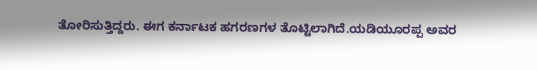ತೋರಿಸುತ್ತಿದ್ದರು. ಈಗ ಕರ್ನಾಟಕ ಹಗರಣಗಳ ತೊಟ್ಟಿಲಾಗಿದೆ.ಯಡಿಯೂರಪ್ಪ ಅವರ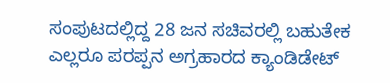ಸಂಪುಟದಲ್ಲಿದ್ದ 28 ಜನ ಸಚಿವರಲ್ಲಿ ಬಹುತೇಕ ಎಲ್ಲರೂ ಪರಪ್ಪನ ಅಗ್ರಹಾರದ ಕ್ಯಾಂಡಿಡೇಟ್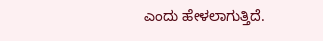ಎಂದು ಹೇಳಲಾಗುತ್ತಿದೆ.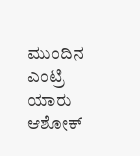ಮುಂದಿನ ಎಂಟ್ರಿ ಯಾರು ಆಶೋಕ್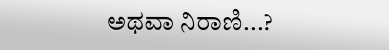ಅಥವಾ ನಿರಾಣಿ...?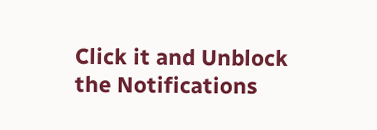Click it and Unblock the Notifications